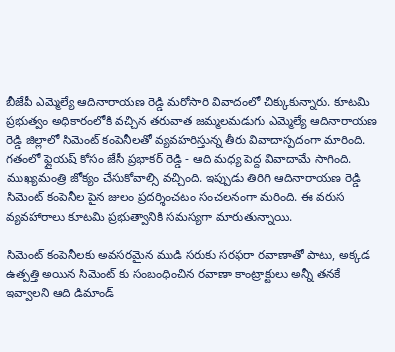బీజేపీ ఎమ్మెల్యే ఆదినారాయణ రెడ్డి మరోసారి వివాదంలో చిక్కుకున్నారు. కూటమి ప్రభుత్వం అధికారంలోకి వచ్చిన తరువాత జమ్మలమడుగు ఎమ్మెల్యే ఆదినారాయణ రెడ్డి జిల్లాలో సిమెంట్ కంపెనీలతో వ్యవహరిస్తున్న తీరు వివాదాస్పదంగా మారింది. గతంలో ఫ్లైయష్ కోసం జేసీ ప్రభాకర్ రెడ్డి - ఆది మధ్య పెద్ద వివాదామే సాగింది. ముఖ్యమంత్రి జోక్యం చేసుకోవాల్సి వచ్చింది. ఇప్పుడు తిరిగి ఆదినారాయణ రెడ్డి సిమెంట్ కంపెనీల పైన జులం ప్రదర్శించటం సంచలనంగా మరింది. ఈ వరుస వ్యవహారాలు కూటమి ప్రభుత్వానికి సమస్యగా మారుతున్నాయి.

సిమెంట్ కంపెనీలకు అవసరమైన ముడి సరుకు సరఫరా రవాణాతో పాటు, అక్కడ ఉత్పత్తి అయిన సిమెంట్ కు సంబంధించిన రవాణా కాంట్రాక్టులు అన్నీ తనకే ఇవ్వాలని ఆది డిమాండ్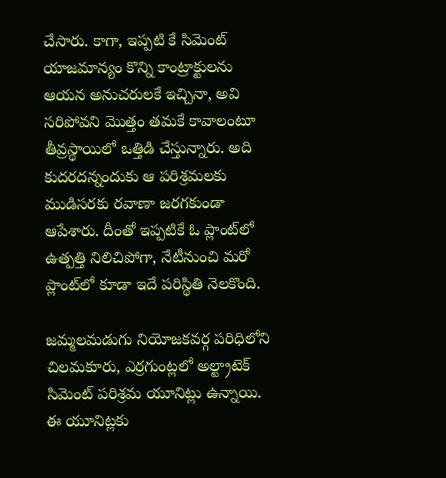చేసారు. కాగా, ఇప్పటి కే సిమెంట్ యాజమాన్యం కొన్ని కాంట్రాక్టులను ఆయన అనుచరులకే ఇచ్చినా, అవి సరిపోవని మొత్తం తమకే కావాలంటూ తీవ్రస్థాయిలో ఒత్తిడి చేస్తున్నారు. అది కుదరదన్నందుకు ఆ పరిశ్రమలకు ముడిసరకు రవాణా జరగకుండా ఆపేశారు. దీంతో ఇప్పటికే ఓ ప్లాంట్‌లో ఉత్పత్తి నిలిచిపోగా, నేటీనుంచి మరో ప్లాంట్‌లో కూడా ఇదే పరిస్థితి నెలకొంది.

జమ్మలమడుగు నియోజకవర్గ పరిధిలోని చిలమకూరు, ఎర్రగుంట్లలో అల్ట్రాటెక్‌ సిమెంట్‌ పరిశ్రమ యూనిట్లు ఉన్నాయి. ఈ యూనిట్లకు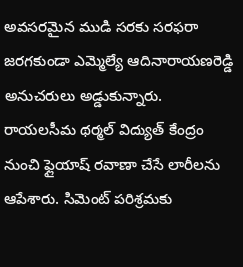అవసరమైన ముడి సరకు సరఫరా జరగకుండా ఎమ్మెల్యే ఆదినారాయణరెడ్డి అనుచరులు అడ్డుకున్నారు. రాయలసీమ థర్మల్‌ విద్యుత్‌ కేంద్రం నుంచి ఫ్లైయాష్‌ రవాణా చేసే లారీలను ఆపేశారు. సిమెంట్‌ పరిశ్రమకు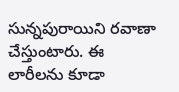సున్నపురాయిని రవాణా చేస్తుంటారు. ఈ లారీలను కూడా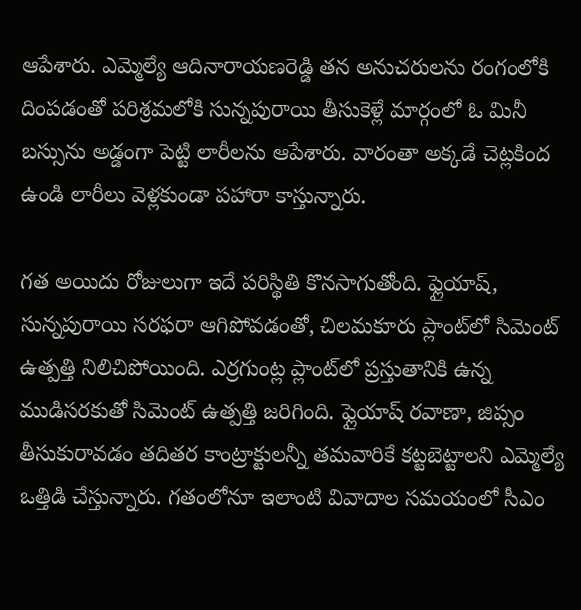ఆపేశారు. ఎమ్మెల్యే ఆదినారాయణరెడ్డి తన అనుచరులను రంగంలోకి దింపడంతో పరిశ్రమలోకి సున్నపురాయి తీసుకెళ్లే మార్గంలో ఓ మినీ బస్సును అడ్డంగా పెట్టి లారీలను ఆపేశారు. వారంతా అక్కడే చెట్లకింద ఉండి లారీలు వెళ్లకుండా పహారా కాస్తున్నారు.

గత అయిదు రోజులుగా ఇదే పరిస్థితి కొనసాగుతోంది. ఫ్లైయాష్, సున్నపురాయి సరఫరా ఆగిపోవడంతో, చిలమకూరు ప్లాంట్‌లో సిమెంట్‌ ఉత్పత్తి నిలిచిపోయింది. ఎర్రగుంట్ల ప్లాంట్‌లో ప్రస్తుతానికి ఉన్న ముడిసరకుతో సిమెంట్‌ ఉత్పత్తి జరిగింది. ఫ్లైయాష్‌ రవాణా, జిప్సం తీసుకురావడం తదితర కాంట్రాక్టులన్నీ తమవారికే కట్టబెట్టాలని ఎమ్మెల్యే ఒత్తిడి చేస్తున్నారు. గతంలోనూ ఇలాంటి వివాదాల సమయంలో సీఎం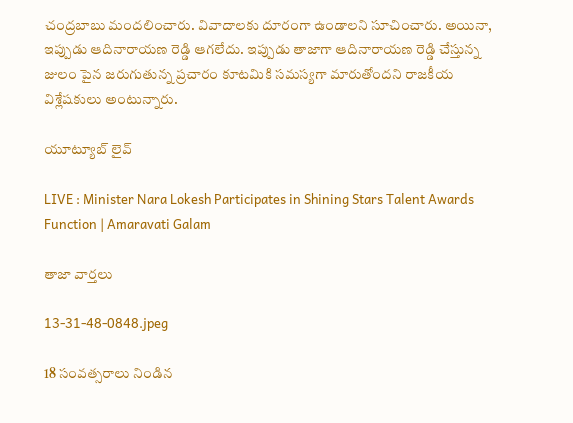చంద్రబాబు మందలించారు. వివాదాలకు దూరంగా ఉండాలని సూచించారు. అయినా, ఇప్పుడు ఆదినారాయణ రెడ్డి ఆగలేదు. ఇప్పుడు తాజాగా ఆదినారాయణ రెడ్డి చేస్తున్న జులం పైన జరుగుతున్న ప్రచారం కూటమికి సమస్యగా మారుతోందని రాజకీయ విశ్లేషకులు అంటున్నారు.

యూట్యూబ్ లైవ్

LIVE : Minister Nara Lokesh Participates in Shining Stars Talent Awards Function | Amaravati Galam

తాజా వార్తలు

13-31-48-0848.jpeg

18 సంవత్సరాలు నిండిన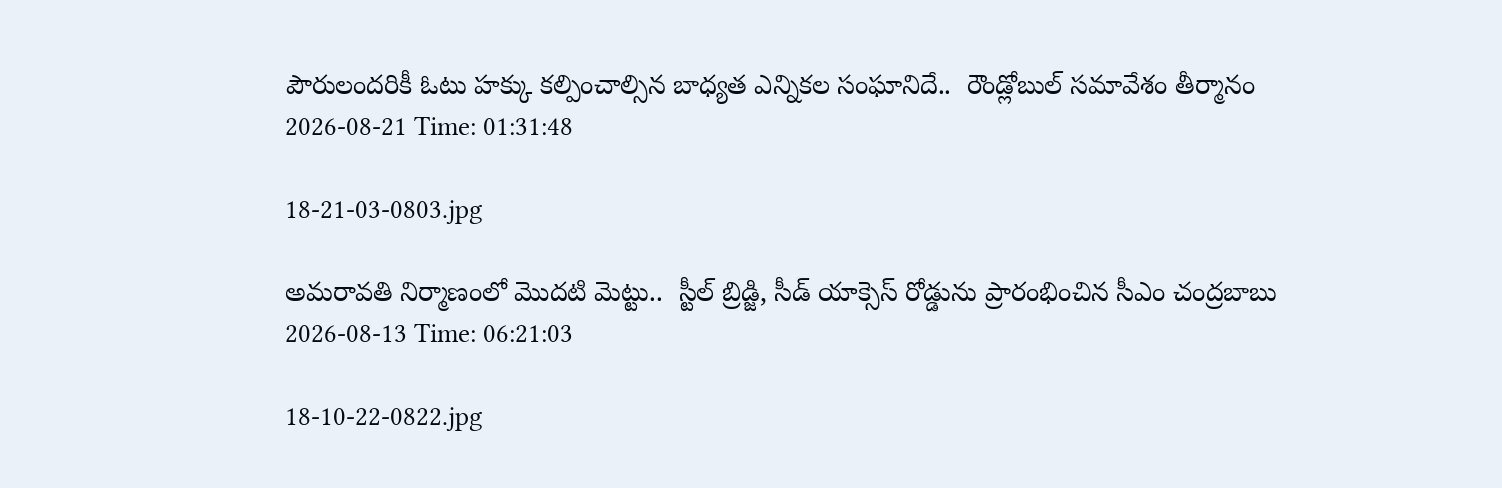పౌరులందరికీ ఓటు హక్కు కల్పించాల్సిన బాధ్యత ఎన్నికల సంఘానిదే..  రౌండ్లోబుల్ సమావేశం తీర్మానం
2026-08-21 Time: 01:31:48

18-21-03-0803.jpg

అమరావతి నిర్మాణంలో మొదటి మెట్టు..  స్టీల్ బ్రిడ్జి, సీడ్ యాక్సెస్ రోడ్డును ప్రారంభించిన సీఎం చంద్రబాబు
2026-08-13 Time: 06:21:03

18-10-22-0822.jpg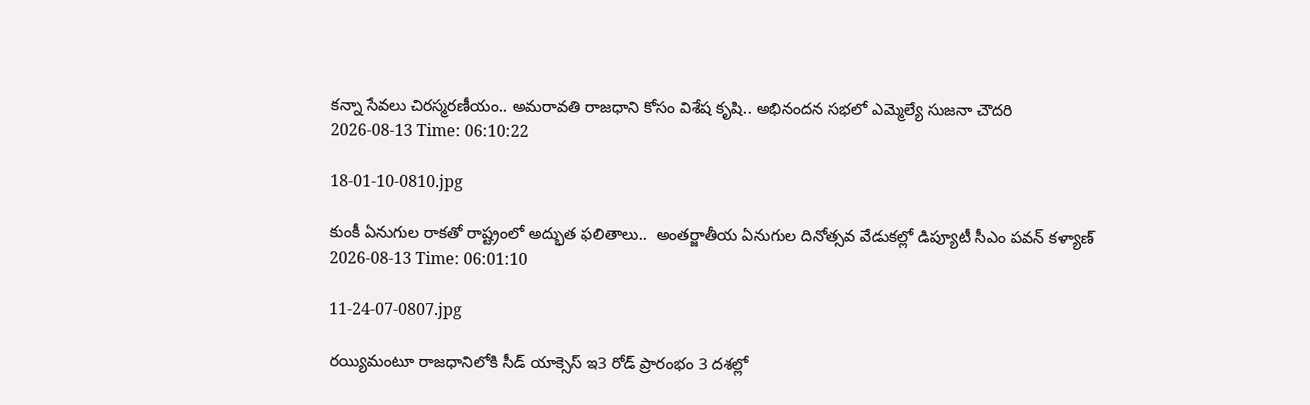కన్నా సేవలు చిరస్మరణీయం.. అమరావతి రాజధాని కోసం విశేష కృషి.. అభినందన సభలో ఎమ్మెల్యే సుజనా చౌదరి
2026-08-13 Time: 06:10:22

18-01-10-0810.jpg

కుంకీ ఏనుగుల రాకతో రాష్ట్రంలో అద్భుత ఫలితాలు..  అంతర్జాతీయ ఏనుగుల దినోత్సవ వేడుకల్లో డిప్యూటీ సీఎం పవన్ కళ్యాణ్
2026-08-13 Time: 06:01:10

11-24-07-0807.jpg

రయ్యిమంటూ రాజధానిలోకి సీడ్‌ యాక్సెస్‌ ఇ3 రోడ్‌ ప్రారంభం 3 దశల్లో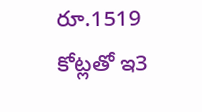రూ.1519 కోట్లతో ఇ3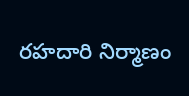రహదారి నిర్మాణం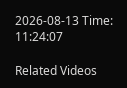2026-08-13 Time: 11:24:07

Related Videos